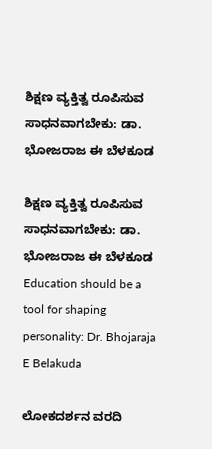ಶಿಕ್ಷಣ ವ್ಯಕ್ತಿತ್ವ ರೂಪಿಸುವ ಸಾಧನವಾಗಬೇಕು: ಡಾ. ಭೋಜರಾಜ ಈ ಬೆಳಕೂಡ

ಶಿಕ್ಷಣ ವ್ಯಕ್ತಿತ್ವ ರೂಪಿಸುವ ಸಾಧನವಾಗಬೇಕು: ಡಾ. ಭೋಜರಾಜ ಈ ಬೆಳಕೂಡ Education should be a tool for shaping personality: Dr. Bhojaraja E Belakuda

ಲೋಕದರ್ಶನ ವರದಿ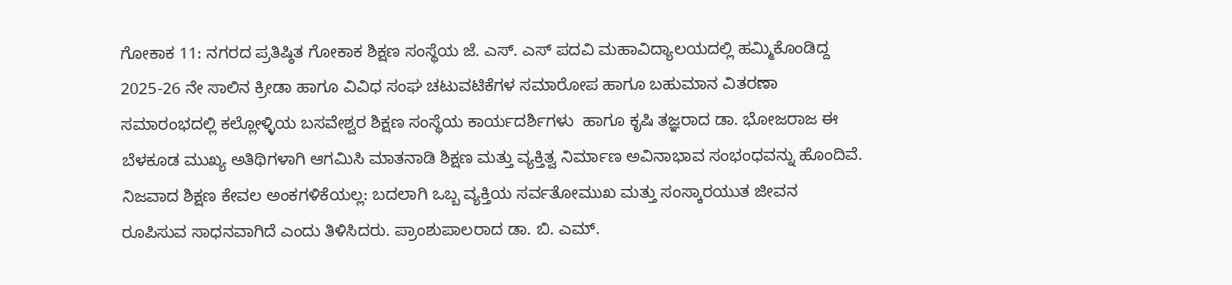ಗೋಕಾಕ 11: ನಗರದ ಪ್ರತಿಷ್ಠಿತ ಗೋಕಾಕ ಶಿಕ್ಷಣ ಸಂಸ್ಥೆಯ ಜೆ. ಎಸ್‌. ಎಸ್ ಪದವಿ ಮಹಾವಿದ್ಯಾಲಯದಲ್ಲಿ ಹಮ್ಮಿಕೊಂಡಿದ್ದ 2025-26 ನೇ ಸಾಲಿನ ಕ್ರೀಡಾ ಹಾಗೂ ವಿವಿಧ ಸಂಘ ಚಟುವಟಿಕೆಗಳ ಸಮಾರೋಪ ಹಾಗೂ ಬಹುಮಾನ ವಿತರಣಾ ಸಮಾರಂಭದಲ್ಲಿ ಕಲ್ಲೋಳ್ಳಿಯ ಬಸವೇಶ್ವರ ಶಿಕ್ಷಣ ಸಂಸ್ಥೆಯ ಕಾರ್ಯದರ್ಶಿಗಳು  ಹಾಗೂ ಕೃಷಿ ತಜ್ಞರಾದ ಡಾ. ಭೋಜರಾಜ ಈ ಬೆಳಕೂಡ ಮುಖ್ಯ ಅತಿಥಿಗಳಾಗಿ ಆಗಮಿಸಿ ಮಾತನಾಡಿ ಶಿಕ್ಷಣ ಮತ್ತು ವ್ಯಕ್ತಿತ್ವ ನಿರ್ಮಾಣ ಅವಿನಾಭಾವ ಸಂಭಂಧವನ್ನು ಹೊಂದಿವೆ. ನಿಜವಾದ ಶಿಕ್ಷಣ ಕೇವಲ ಅಂಕಗಳಿಕೆಯಲ್ಲ: ಬದಲಾಗಿ ಒಬ್ಬ ವ್ಯಕ್ತಿಯ ಸರ್ವತೋಮುಖ ಮತ್ತು ಸಂಸ್ಕಾರಯುತ ಜೀವನ ರೂಪಿಸುವ ಸಾಧನವಾಗಿದೆ ಎಂದು ತಿಳಿಸಿದರು. ಪ್ರಾಂಶುಪಾಲರಾದ ಡಾ. ಬಿ. ಎಮ್‌.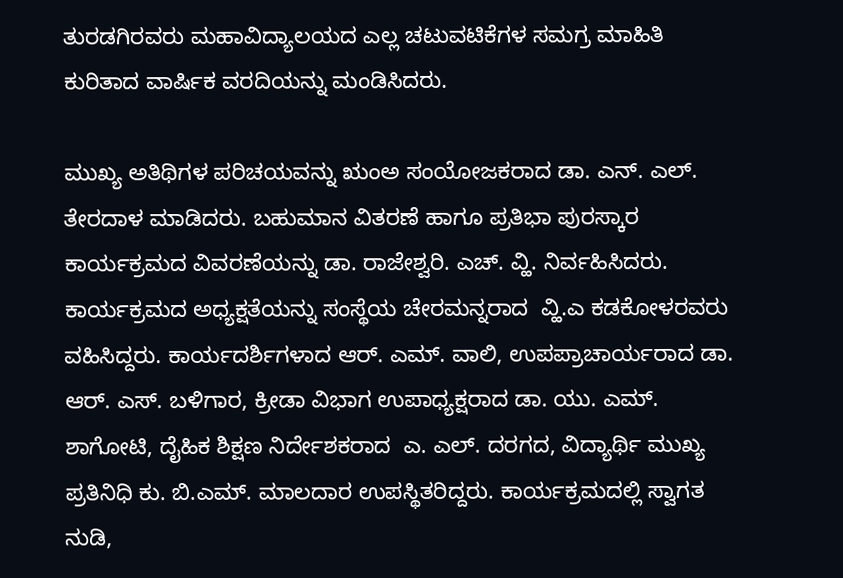ತುರಡಗಿರವರು ಮಹಾವಿದ್ಯಾಲಯದ ಎಲ್ಲ ಚಟುವಟಿಕೆಗಳ ಸಮಗ್ರ ಮಾಹಿತಿ ಕುರಿತಾದ ವಾರ್ಷಿಕ ವರದಿಯನ್ನು ಮಂಡಿಸಿದರು.

ಮುಖ್ಯ ಅತಿಥಿಗಳ ಪರಿಚಯವನ್ನು ಋಂಅ ಸಂಯೋಜಕರಾದ ಡಾ. ಎನ್‌. ಎಲ್‌. ತೇರದಾಳ ಮಾಡಿದರು. ಬಹುಮಾನ ವಿತರಣೆ ಹಾಗೂ ಪ್ರತಿಭಾ ಪುರಸ್ಕಾರ ಕಾರ್ಯಕ್ರಮದ ವಿವರಣೆಯನ್ನು ಡಾ. ರಾಜೇಶ್ವರಿ. ಎಚ್‌. ವ್ಹಿ. ನಿರ್ವಹಿಸಿದರು. ಕಾರ್ಯಕ್ರಮದ ಅಧ್ಯಕ್ಷತೆಯನ್ನು ಸಂಸ್ಥೆಯ ಚೇರಮನ್ನರಾದ  ವ್ಹಿ.ಎ ಕಡಕೋಳರವರು ವಹಿಸಿದ್ದರು. ಕಾರ್ಯದರ್ಶಿಗಳಾದ ಆರ್‌. ಎಮ್‌. ವಾಲಿ, ಉಪಪ್ರಾಚಾರ್ಯರಾದ ಡಾ. ಆರ್‌. ಎಸ್‌. ಬಳಿಗಾರ, ಕ್ರೀಡಾ ವಿಭಾಗ ಉಪಾಧ್ಯಕ್ಷರಾದ ಡಾ. ಯು. ಎಮ್‌. ಶಾಗೋಟಿ, ದೈಹಿಕ ಶಿಕ್ಷಣ ನಿರ್ದೇಶಕರಾದ  ಎ. ಎಲ್‌. ದರಗದ, ವಿದ್ಯಾರ್ಥಿ ಮುಖ್ಯ ಪ್ರತಿನಿಧಿ ಕು. ಬಿ.ಎಮ್‌. ಮಾಲದಾರ ಉಪಸ್ಥಿತರಿದ್ದರು. ಕಾರ್ಯಕ್ರಮದಲ್ಲಿ ಸ್ವಾಗತ ನುಡಿ,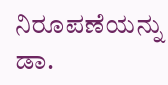ನಿರೂಪಣೆಯನ್ನು ಡಾ.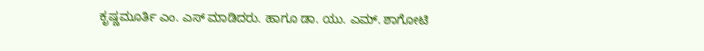ಕೃಷ್ಣಮೂರ್ತಿ ಎಂ. ಎಸ್ ಮಾಡಿದರು. ಹಾಗೂ ಡಾ. ಯು. ಎಮ್‌. ಶಾಗೋಟಿ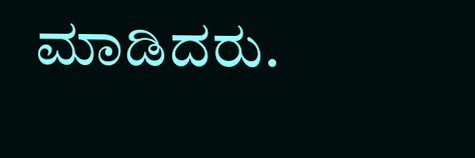ಮಾಡಿದರು.